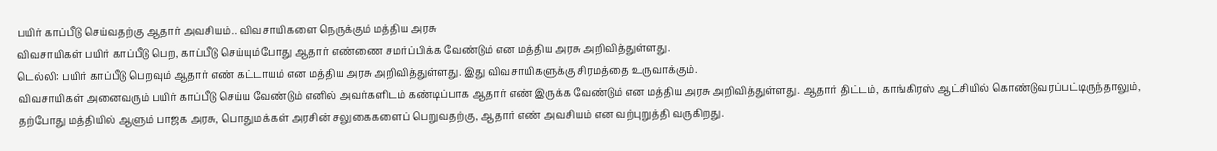பயிர் காப்பீடு செய்வதற்கு ஆதார் அவசியம்.. விவசாயிகளை நெருக்கும் மத்திய அரசு
விவசாயிகள் பயிர் காப்பீடு பெற, காப்பீடு செய்யும்போது ஆதார் எண்ணை சமர்ப்பிக்க வேண்டும் என மத்திய அரசு அறிவித்துள்ளது.
டெல்லி: பயிர் காப்பீடு பெறவும் ஆதார் எண் கட்டாயம் என மத்திய அரசு அறிவித்துள்ளது. இது விவசாயிகளுக்கு சிரமத்தை உருவாக்கும்.
விவசாயிகள் அனைவரும் பயிர் காப்பீடு செய்ய வேண்டும் எனில் அவர்களிடம் கண்டிப்பாக ஆதார் எண் இருக்க வேண்டும் என மத்திய அரசு அறிவித்துள்ளது. ஆதார் திட்டம், காங்கிரஸ் ஆட்சியில் கொண்டுவரப்பட்டிருந்தாலும், தற்போது மத்தியில் ஆளும் பாஜக அரசு, பொதுமக்கள் அரசின் சலுகைகளைப் பெறுவதற்கு, ஆதார் எண் அவசியம் என வற்புறுத்தி வருகிறது.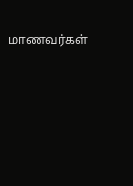மாணவர்கள்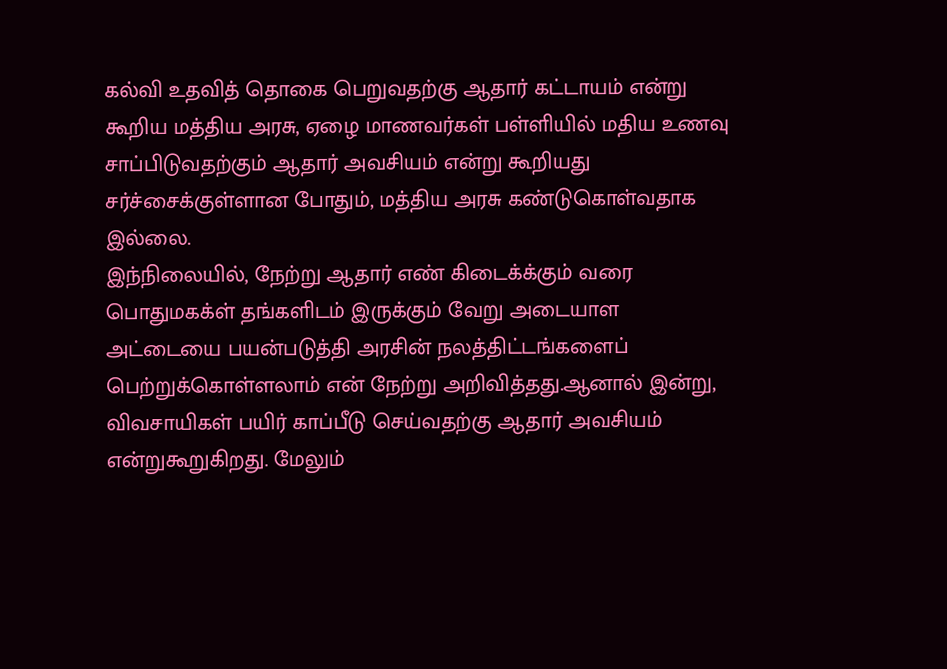கல்வி உதவித் தொகை பெறுவதற்கு ஆதார் கட்டாயம் என்று கூறிய மத்திய அரசு, ஏழை மாணவர்கள் பள்ளியில் மதிய உணவு சாப்பிடுவதற்கும் ஆதார் அவசியம் என்று கூறியது சர்ச்சைக்குள்ளான போதும், மத்திய அரசு கண்டுகொள்வதாக இல்லை.
இந்நிலையில், நேற்று ஆதார் எண் கிடைக்க்கும் வரை பொதுமகக்ள் தங்களிடம் இருக்கும் வேறு அடையாள அட்டையை பயன்படுத்தி அரசின் நலத்திட்டங்களைப் பெற்றுக்கொள்ளலாம் என் நேற்று அறிவித்தது.ஆனால் இன்று, விவசாயிகள் பயிர் காப்பீடு செய்வதற்கு ஆதார் அவசியம் என்றுகூறுகிறது. மேலும்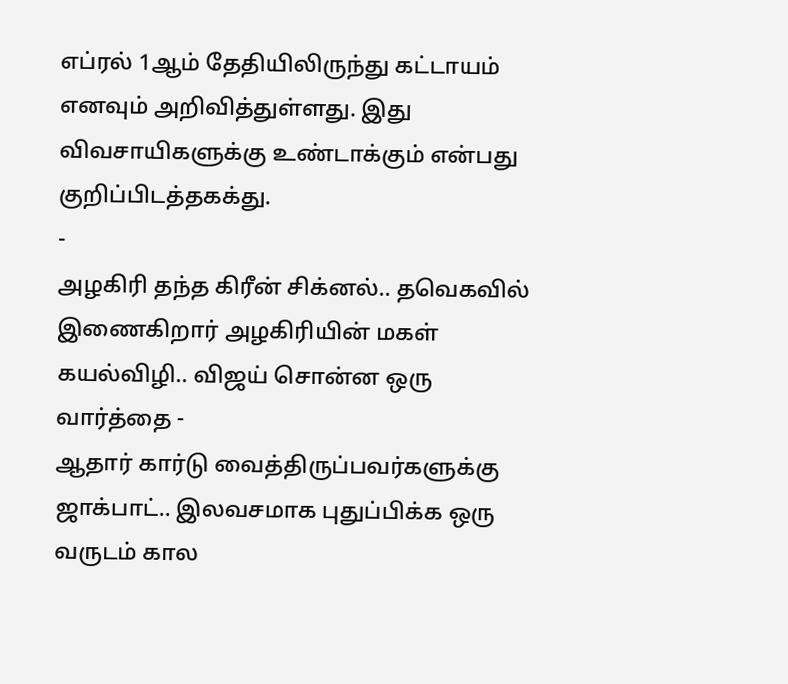எப்ரல் 1ஆம் தேதியிலிருந்து கட்டாயம் எனவும் அறிவித்துள்ளது. இது விவசாயிகளுக்கு உண்டாக்கும் என்பது குறிப்பிடத்தகக்து.
-
அழகிரி தந்த கிரீன் சிக்னல்.. தவெகவில் இணைகிறார் அழகிரியின் மகள் கயல்விழி.. விஜய் சொன்ன ஒரு வார்த்தை -
ஆதார் கார்டு வைத்திருப்பவர்களுக்கு ஜாக்பாட்.. இலவசமாக புதுப்பிக்க ஒரு வருடம் கால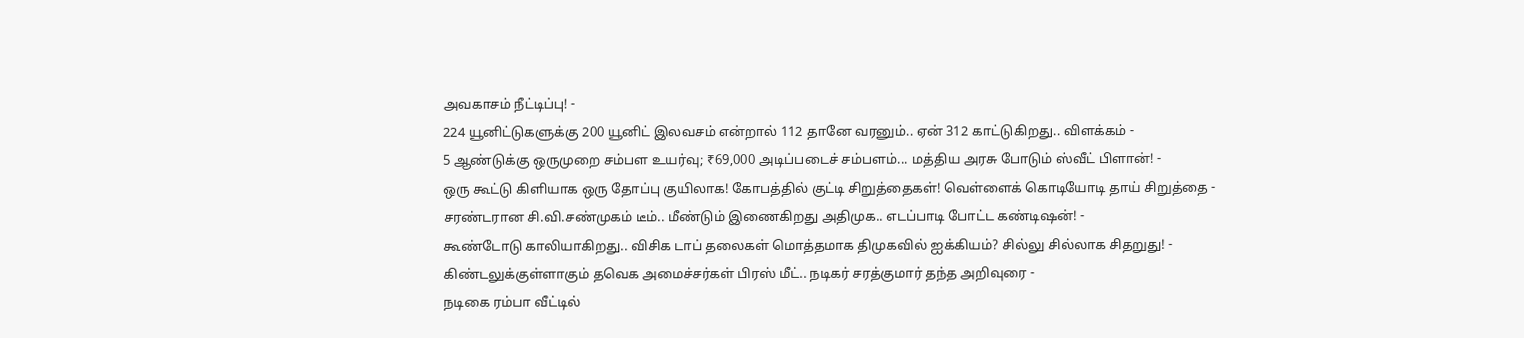அவகாசம் நீட்டிப்பு! -
224 யூனிட்டுகளுக்கு 200 யூனிட் இலவசம் என்றால் 112 தானே வரனும்.. ஏன் 312 காட்டுகிறது.. விளக்கம் -
5 ஆண்டுக்கு ஒருமுறை சம்பள உயர்வு; ₹69,000 அடிப்படைச் சம்பளம்... மத்திய அரசு போடும் ஸ்வீட் பிளான்! -
ஒரு கூட்டு கிளியாக ஒரு தோப்பு குயிலாக! கோபத்தில் குட்டி சிறுத்தைகள்! வெள்ளைக் கொடியோடி தாய் சிறுத்தை -
சரண்டரான சி.வி.சண்முகம் டீம்.. மீண்டும் இணைகிறது அதிமுக.. எடப்பாடி போட்ட கண்டிஷன்! -
கூண்டோடு காலியாகிறது.. விசிக டாப் தலைகள் மொத்தமாக திமுகவில் ஐக்கியம்? சில்லு சில்லாக சிதறுது! -
கிண்டலுக்குள்ளாகும் தவெக அமைச்சர்கள் பிரஸ் மீட்.. நடிகர் சரத்குமார் தந்த அறிவுரை -
நடிகை ரம்பா வீட்டில்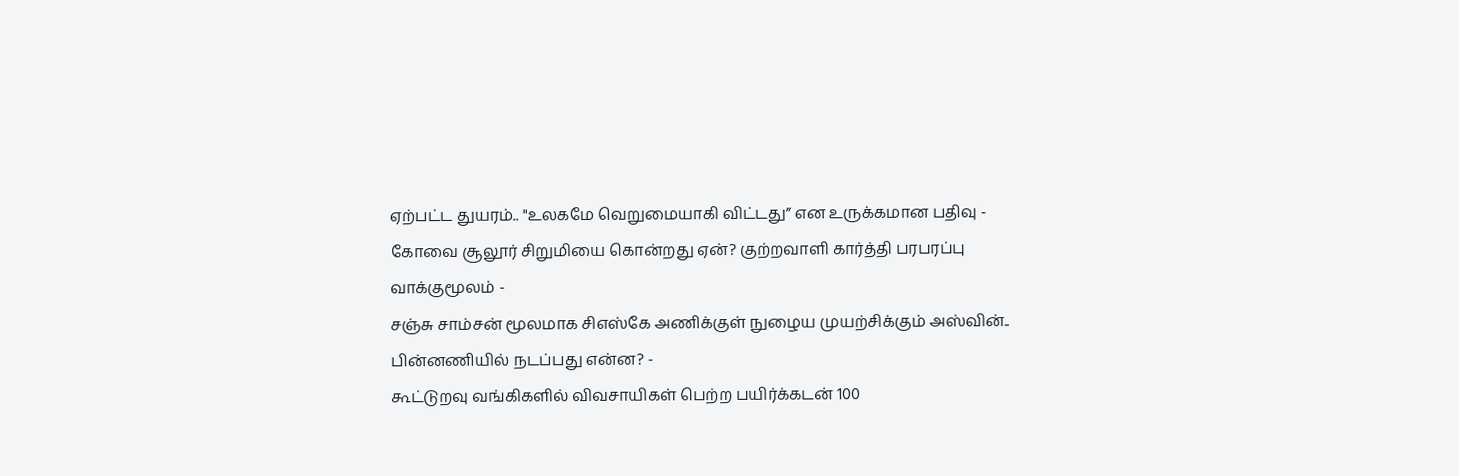ஏற்பட்ட துயரம்.. "உலகமே வெறுமையாகி விட்டது” என உருக்கமான பதிவு -
கோவை சூலூர் சிறுமியை கொன்றது ஏன்? குற்றவாளி கார்த்தி பரபரப்பு வாக்குமூலம் -
சஞ்சு சாம்சன் மூலமாக சிஎஸ்கே அணிக்குள் நுழைய முயற்சிக்கும் அஸ்வின்.. பின்னணியில் நடப்பது என்ன? -
கூட்டுறவு வங்கிகளில் விவசாயிகள் பெற்ற பயிர்க்கடன் 100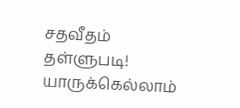சதவீதம் தள்ளுபடி! யாருக்கெல்லாம்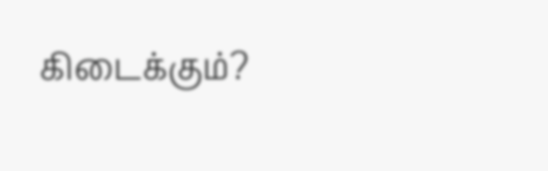கிடைக்கும்?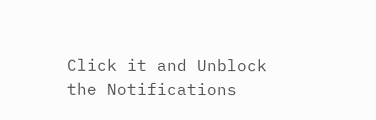Click it and Unblock the Notifications